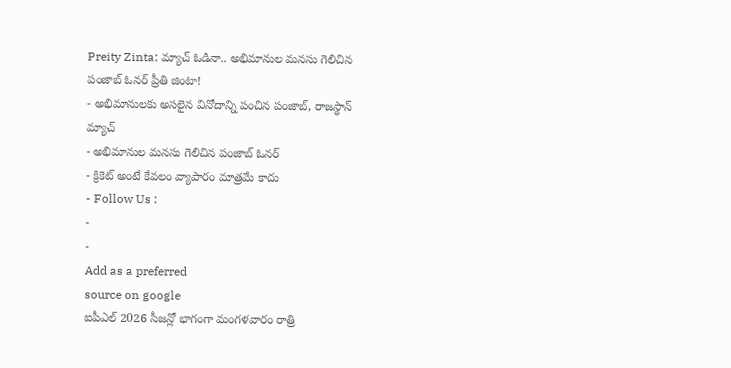Preity Zinta: మ్యాచ్ ఓడినా.. అభిమానుల మనసు గెలిచిన పంజాబ్ ఓనర్ ప్రీతి జింటా!
- అభిమానులకు అసలైన వినోదాన్ని పంచిన పంజాబ్, రాజస్థాన్ మ్యాచ్
- అభిమానుల మనసు గెలిచిన పంజాబ్ ఓనర్
- క్రికెట్ అంటే కేవలం వ్యాపారం మాత్రమే కాదు
- Follow Us :
-
-
Add as a preferred
source on google
ఐపీఎల్ 2026 సీజన్లో భాగంగా మంగళవారం రాత్రి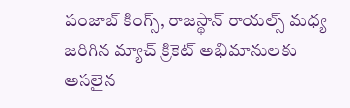పంజాబ్ కింగ్స్, రాజస్థాన్ రాయల్స్ మధ్య జరిగిన మ్యాచ్ క్రికెట్ అభిమానులకు అసలైన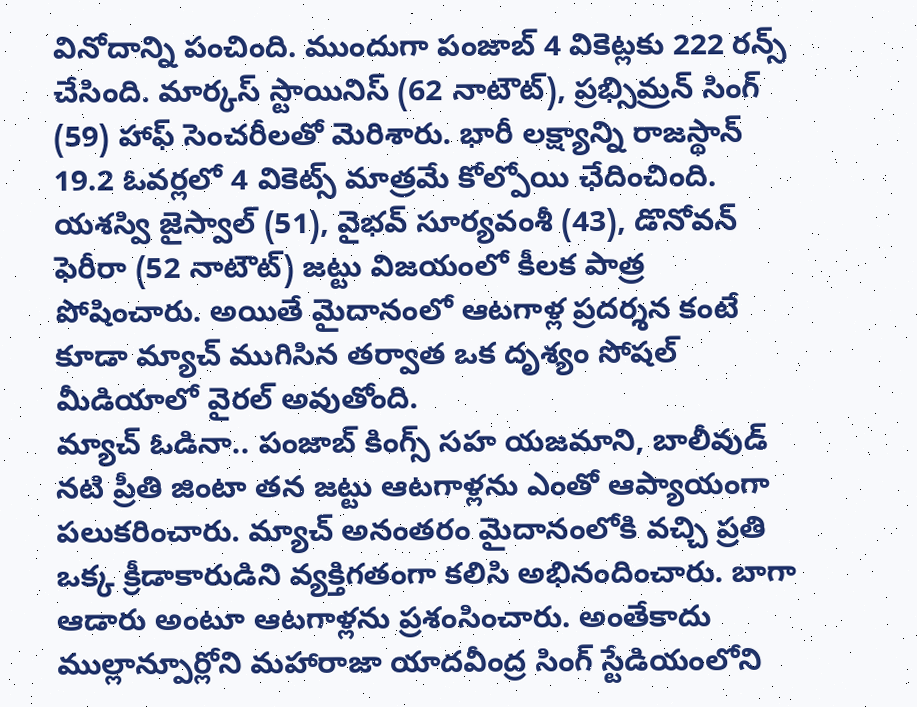వినోదాన్ని పంచింది. ముందుగా పంజాబ్ 4 వికెట్లకు 222 రన్స్ చేసింది. మార్కస్ స్టాయినిస్ (62 నాటౌట్), ప్రభ్సిమ్రన్ సింగ్ (59) హాఫ్ సెంచరీలతో మెరిశారు. భారీ లక్ష్యాన్ని రాజస్థాన్ 19.2 ఓవర్లలో 4 వికెట్స్ మాత్రమే కోల్పోయి ఛేదించింది. యశస్వి జైస్వాల్ (51), వైభవ్ సూర్యవంశీ (43), డొనోవన్ ఫెరీరా (52 నాటౌట్) జట్టు విజయంలో కీలక పాత్ర పోషించారు. అయితే మైదానంలో ఆటగాళ్ల ప్రదర్శన కంటే కూడా మ్యాచ్ ముగిసిన తర్వాత ఒక దృశ్యం సోషల్ మీడియాలో వైరల్ అవుతోంది.
మ్యాచ్ ఓడినా.. పంజాబ్ కింగ్స్ సహ యజమాని, బాలీవుడ్ నటి ప్రీతి జింటా తన జట్టు ఆటగాళ్లను ఎంతో ఆప్యాయంగా పలుకరించారు. మ్యాచ్ అనంతరం మైదానంలోకి వచ్చి ప్రతి ఒక్క క్రీడాకారుడిని వ్యక్తిగతంగా కలిసి అభినందించారు. బాగా ఆడారు అంటూ ఆటగాళ్లను ప్రశంసించారు. అంతేకాదు ముల్లాన్పూర్లోని మహారాజా యాదవీంద్ర సింగ్ స్టేడియంలోని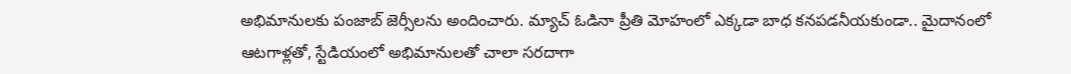అభిమానులకు పంజాబ్ జెర్సీలను అందించారు. మ్యాచ్ ఓడినా ప్రీతి మోహంలో ఎక్కడా బాధ కనపడనీయకుండా.. మైదానంలో ఆటగాళ్లతో, స్టేడియంలో అభిమానులతో చాలా సరదాగా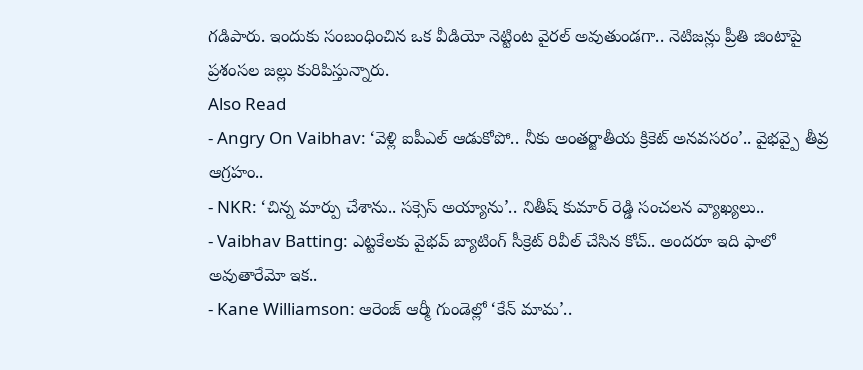గడిపారు. ఇందుకు సంబంధించిన ఒక వీడియో నెట్టింట వైరల్ అవుతుండగా.. నెటిజన్లు ప్రీతి జింటాపై ప్రశంసల జల్లు కురిపిస్తున్నారు.
Also Read
- Angry On Vaibhav: ‘వెళ్లి ఐపీఎల్ ఆడుకోపో.. నీకు అంతర్జాతీయ క్రికెట్ అనవసరం’.. వైభవ్పై తీవ్ర ఆగ్రహం..
- NKR: ‘చిన్న మార్పు చేశాను.. సక్సెస్ అయ్యాను’.. నితీష్ కుమార్ రెడ్డి సంచలన వ్యాఖ్యలు..
- Vaibhav Batting: ఎట్టకేలకు వైభవ్ బ్యాటింగ్ సీక్రెట్ రివీల్ చేసిన కోచ్.. అందరూ ఇది ఫాలో అవుతారేమో ఇక..
- Kane Williamson: ఆరెంజ్ ఆర్మీ గుండెల్లో ‘కేన్ మామ’..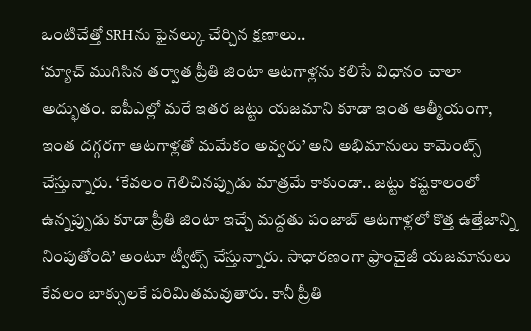ఒంటిచేత్తో SRHను ఫైనల్కు చేర్చిన క్షణాలు..
‘మ్యాచ్ ముగిసిన తర్వాత ప్రీతి జింటా ఆటగాళ్లను కలిసే విధానం చాలా అద్భుతం. ఐపీఎల్లో మరే ఇతర జట్టు యజమాని కూడా ఇంత ఆత్మీయంగా, ఇంత దగ్గరగా ఆటగాళ్లతో మమేకం అవ్వరు’ అని అభిమానులు కామెంట్స్ చేస్తున్నారు. ‘కేవలం గెలిచినప్పుడు మాత్రమే కాకుండా.. జట్టు కష్టకాలంలో ఉన్నప్పుడు కూడా ప్రీతి జింటా ఇచ్చే మద్దతు పంజాబ్ ఆటగాళ్లలో కొత్త ఉత్తేజాన్ని నింపుతోంది’ అంటూ ట్వీట్స్ చేస్తున్నారు. సాధారణంగా ఫ్రాంచైజీ యజమానులు కేవలం బాక్సులకే పరిమితమవుతారు. కానీ ప్రీతి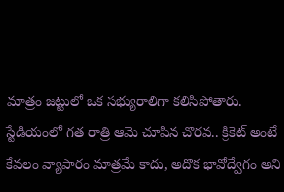మాత్రం జట్టులో ఒక సభ్యురాలిగా కలిసిపోతారు. స్టేడియంలో గత రాత్రి ఆమె చూపిన చొరవ.. క్రికెట్ అంటే కేవలం వ్యాపారం మాత్రమే కాదు, అదొక భావోద్వేగం అని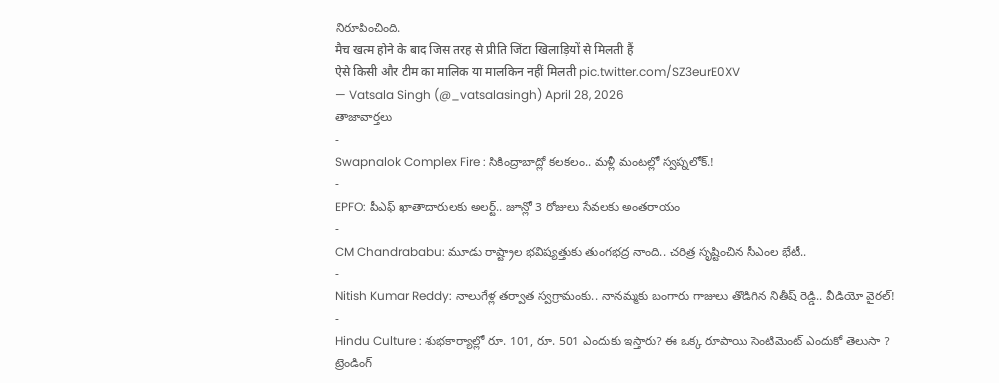నిరూపించింది.
मैच खत्म होने के बाद जिस तरह से प्रीति जिंटा खिलाड़ियों से मिलती हैं
ऐसे किसी और टीम का मालिक या मालकिन नहीं मिलती pic.twitter.com/SZ3eurE0XV
— Vatsala Singh (@_vatsalasingh) April 28, 2026
తాజావార్తలు
-
Swapnalok Complex Fire : సికింద్రాబాద్లో కలకలం.. మళ్లీ మంటల్లో స్వప్నలోక్.!
-
EPFO: పీఎఫ్ ఖాతాదారులకు అలర్ట్.. జూన్లో 3 రోజులు సేవలకు అంతరాయం
-
CM Chandrababu: మూడు రాష్ట్రాల భవిష్యత్తుకు తుంగభద్ర నాంది.. చరిత్ర సృష్టించిన సీఎంల భేటీ..
-
Nitish Kumar Reddy: నాలుగేళ్ల తర్వాత స్వగ్రామంకు.. నానమ్మకు బంగారు గాజులు తొడిగిన నితీష్ రెడ్డి.. వీడియో వైరల్!
-
Hindu Culture : శుభకార్యాల్లో రూ. 101, రూ. 501 ఎందుకు ఇస్తారు? ఈ ఒక్క రూపాయి సెంటిమెంట్ ఎందుకో తెలుసా ?
ట్రెండింగ్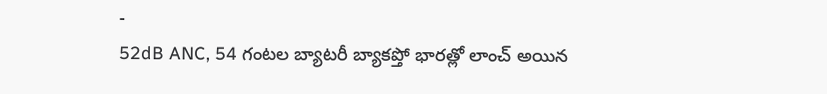-
52dB ANC, 54 గంటల బ్యాటరీ బ్యాకప్తో భారత్లో లాంచ్ అయిన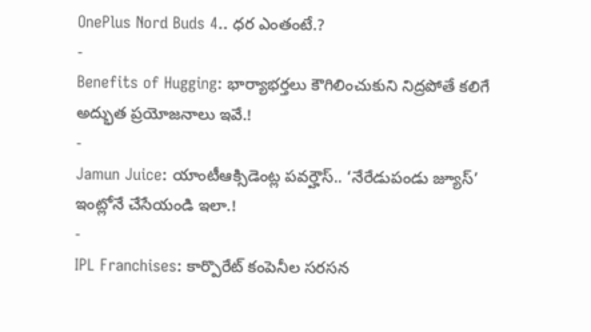OnePlus Nord Buds 4.. ధర ఎంతంటే.?
-
Benefits of Hugging: భార్యాభర్తలు కౌగిలించుకుని నిద్రపోతే కలిగే అద్భుత ప్రయోజనాలు ఇవే.!
-
Jamun Juice: యాంటీఆక్సిడెంట్ల పవర్హౌస్.. ‘నేరేడుపండు జ్యూస్’ ఇంట్లోనే చేసేయండి ఇలా.!
-
IPL Franchises: కార్పొరేట్ కంపెనీల సరసన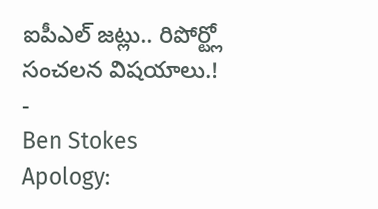ఐపీఎల్ జట్లు.. రిపోర్ట్లో సంచలన విషయాలు.!
-
Ben Stokes Apology: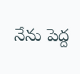నేను పెద్ద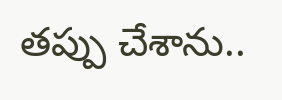తప్పు చేశాను..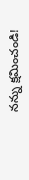నన్ను క్షమించండి!